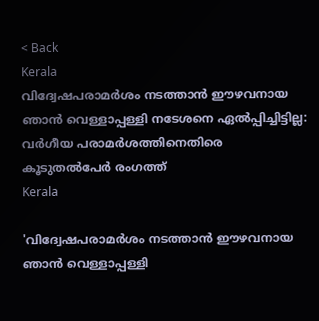< Back
Kerala
വിദ്വേഷപരാമർശം നടത്താൻ ഈഴവനായ ഞാൻ വെള്ളാപ്പള്ളി നടേശനെ ഏൽപ്പിച്ചിട്ടില്ല: വർഗീയ പരാമർശത്തിനെതിരെ കൂടുതൽപേർ രംഗത്ത്
Kerala

'വിദ്വേഷപരാമർശം നടത്താൻ ഈഴവനായ ഞാൻ വെള്ളാപ്പള്ളി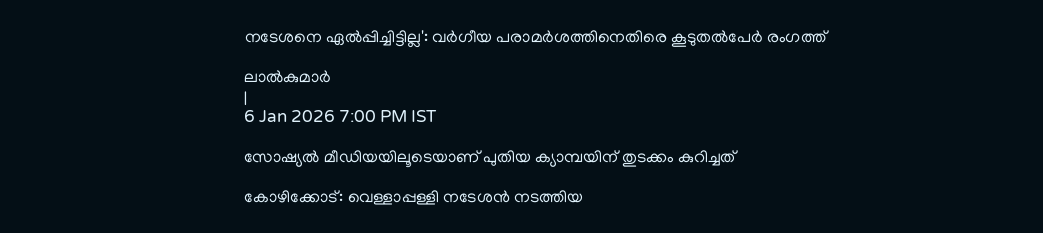നടേശനെ ഏൽപ്പിച്ചിട്ടില്ല': വർഗീയ പരാമർശത്തിനെതിരെ കൂടുതൽപേർ രംഗത്ത്

ലാൽകുമാർ
|
6 Jan 2026 7:00 PM IST

സോഷ്യൽ മീഡിയയിലൂടെയാണ് പുതിയ ക്യാമ്പയിന് തുടക്കം കുറിച്ചത്

കോഴിക്കോട്: വെള്ളാപ്പള്ളി നടേശൻ നടത്തിയ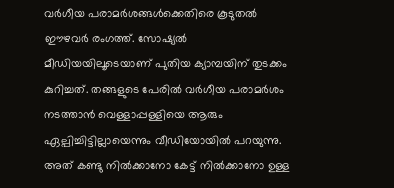വർഗീയ പരാമർശങ്ങൾക്കെതിരെ കൂടുതൽ ഈഴവർ രംഗത്ത്. സോഷ്യൽ മീഡിയയിലൂടെയാണ് പുതിയ ക്യാമ്പയിന് തുടക്കം കുറിച്ചത്. തങ്ങളുടെ പേരിൽ വർഗീയ പരാമർശം നടത്താൻ വെള്ളാപ്പള്ളിയെ ആരും ഏല്പിച്ചിട്ടില്ലായെന്നും വീഡിയോയിൽ പറയുന്നു. അത് കണ്ടു നിൽക്കാനോ കേട്ട് നിൽക്കാനോ ഉള്ള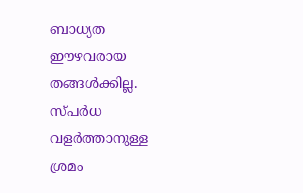ബാധ്യത ഈഴവരായ തങ്ങൾക്കില്ല. സ്പർധ വളർത്താനുള്ള ശ്രമം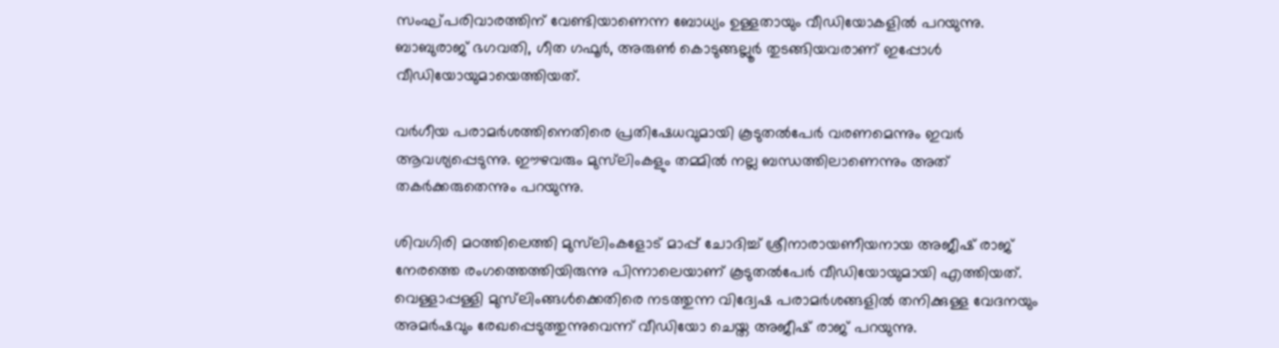സംഘ്പരിവാരത്തിന് വേണ്ടിയാണെന്ന ബോധ്യം ഉള്ളതായും വീഡിയോകളിൽ പറയുന്നു. ബാബുരാജ് ഭഗവതി, ഗീത ഗഫൂർ, അരുൺ കൊടുങ്ങല്ലൂർ തുടങ്ങിയവരാണ് ഇപ്പോൾ വീഡിയോയുമായെത്തിയത്.

വർഗീയ പരാമർശത്തിനെതിരെ പ്രതിഷേധവുമായി കൂടുതൽപേർ വരണമെന്നും ഇവർ ആവശ്യപ്പെടുന്നു. ഈഴവരും മുസ്‌ലിംകളും തമ്മിൽ നല്ല ബന്ധത്തിലാണെന്നും അത് തകർക്കരുതെന്നും പറയുന്നു.

ശിവഗിരി മഠത്തിലെത്തി മുസ്‌ലിംകളോട് മാപ്പ് ചോദിച്ച് ശ്രീനാരായണീയനായ അജീഷ് രാജ് നേരത്തെ രംഗത്തെത്തിയിരുന്നു പിന്നാലെയാണ് കൂടുതൽപേർ വീഡിയോയുമായി എത്തിയത്. വെള്ളാപ്പള്ളി മുസ്‌ലിംങ്ങൾക്കെതിരെ നടത്തുന്ന വിദ്വേഷ പരാമർശങ്ങളിൽ തനിക്കുള്ള വേദനയും അമർഷവും രേഖപ്പെടുത്തുന്നുവെന്ന് വീഡിയോ ചെയ്ത അജീഷ് രാജ് പറയുന്നു.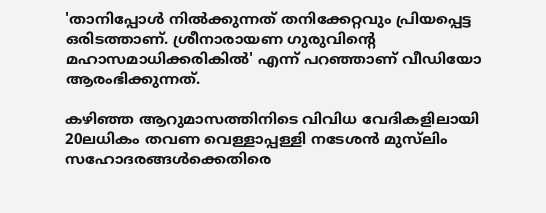'താനിപ്പോൾ നിൽക്കുന്നത് തനിക്കേറ്റവും പ്രിയപ്പെട്ട ഒരിടത്താണ്. ശ്രീനാരായണ ഗുരുവിൻ്റെ മഹാസമാധിക്കരികിൽ' എന്ന് പറഞ്ഞാണ് വീഡിയോ ആരംഭിക്കുന്നത്.

കഴിഞ്ഞ ആറുമാസത്തിനിടെ വിവിധ വേദികളിലായി 20ലധികം തവണ വെള്ളാപ്പള്ളി നടേശൻ മുസ്‌ലിം സഹോദരങ്ങൾക്കെതിരെ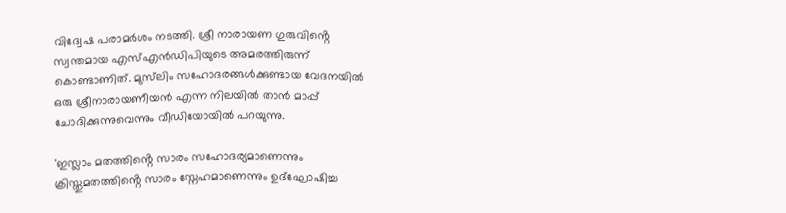വിദ്വേഷ പരാമർശം നടത്തി. ശ്രീ നാരായണ ഗുരുവിൻ്റെ സ്വന്തമായ എസ്എൻ‍ഡിപിയുടെ അമരത്തിരുന്ന് കൊണ്ടാണിത്. മുസ്‌ലിം സഹോദരങ്ങൾക്കുണ്ടായ വേദനയിൽ ഒരു ശ്രീനാരായണീയൻ എന്ന നിലയിൽ താൻ മാപ്പ് ചോദിക്കുന്നുവെന്നും വീഡിയോയിൽ പറയുന്നു.

'ഇസ്ലാം മതത്തിൻ്റെ സാരം സഹോദര്യമാണെന്നും ക്രിസ്തുമതത്തിൻ്റെ സാരം സ്നേഹമാണെന്നും ഉദ്ഘോഷിച്ച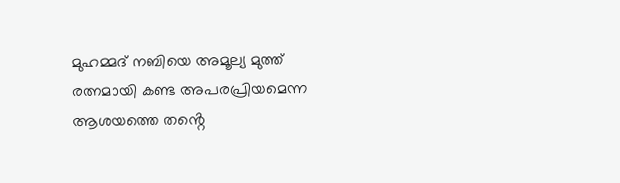മുഹമ്മദ് നബിയെ അമൂല്യ മുത്ത് രത്നമായി കണ്ട അപരപ്രിയമെന്ന ആശയത്തെ തൻ്റെ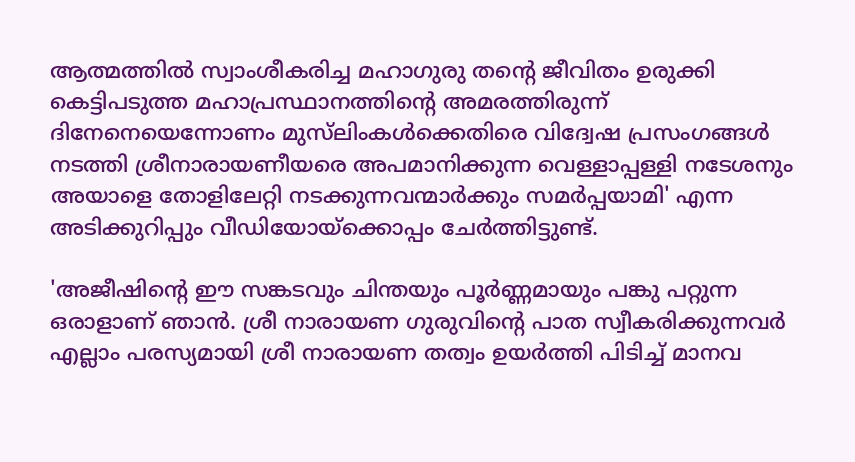ആത്മത്തിൽ സ്വാംശീകരിച്ച മഹാഗുരു തൻ്റെ ജീവിതം ഉരുക്കി കെട്ടിപടുത്ത മഹാപ്രസ്ഥാനത്തിൻ്റെ അമരത്തിരുന്ന് ദിനേനെയെന്നോണം മുസ്‌ലിംകൾക്കെതിരെ വിദ്വേഷ പ്രസംഗങ്ങൾ നടത്തി ശ്രീനാരായണീയരെ അപമാനിക്കുന്ന വെള്ളാപ്പള്ളി നടേശനും അയാളെ തോളിലേറ്റി നടക്കുന്നവന്മാർക്കും സമർപ്പയാമി' എന്ന അടിക്കുറിപ്പും വീഡിയോയ്ക്കൊപ്പം ചേർത്തിട്ടുണ്ട്.

'അജീഷിൻ്റെ ഈ സങ്കടവും ചിന്തയും പൂർണ്ണമായും പങ്കു പറ്റുന്ന ഒരാളാണ് ഞാൻ. ശ്രീ നാരായണ ഗുരുവിൻ്റെ പാത സ്വീകരിക്കുന്നവർ എല്ലാം പരസ്യമായി ശ്രീ നാരായണ തത്വം ഉയർത്തി പിടിച്ച് മാനവ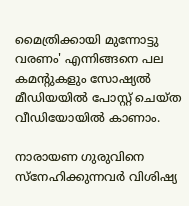മൈത്രിക്കായി മുന്നോട്ടു വരണം' എന്നിങ്ങനെ പല കമൻ്റുകളും സോഷ്യൽ മീഡിയയിൽ പോസ്റ്റ് ചെയ്ത വീഡിയോയിൽ കാണാം.

നാരായണ ഗുരുവിനെ സ്നേഹിക്കുന്നവർ വിശിഷ്യ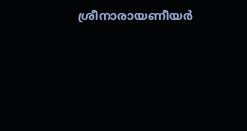ശ്രീനാരായണീയർ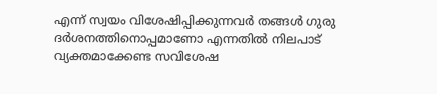എന്ന് സ്വയം വിശേഷിപ്പിക്കുന്നവർ തങ്ങൾ ഗുരു ദർശനത്തിനൊപ്പമാണോ എന്നതിൽ നിലപാട് വ്യക്തമാക്കേണ്ട സവിശേഷ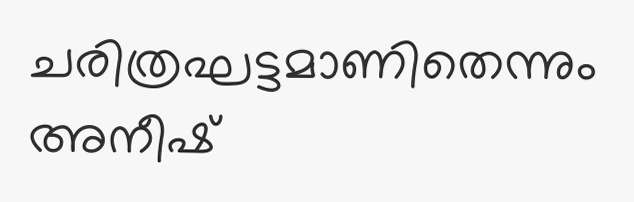ചരിത്രഘട്ടമാണിതെന്നും അനീഷ്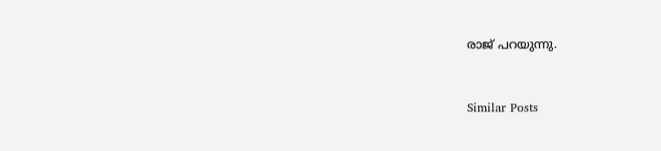രാജ് പറയുന്നു.


Similar Posts